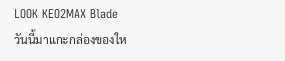LOOK KEO2MAX Blade
วันนี้มาแกะกล่องของให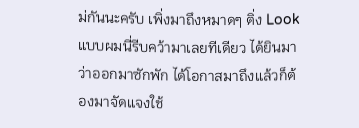ม่กันนะครับ เพิ่งมาถึงหมาดๆ ติ่ง Look แบบผมนี่รีบคว้ามาเลยทีเดียว ได้ยินมาว่าออกมาซักพัก ได้โอกาสมาถึงแล้วก็ต้องมาจัดแจงใช้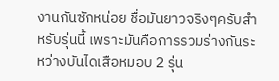งานกันซักหน่อย ชื่อมันยาวจริงๆครับสำหรับรุ่นนี้ เพราะมันคือการรวมร่างกันระหว่างบันไดเสือหมอบ 2 รุ่น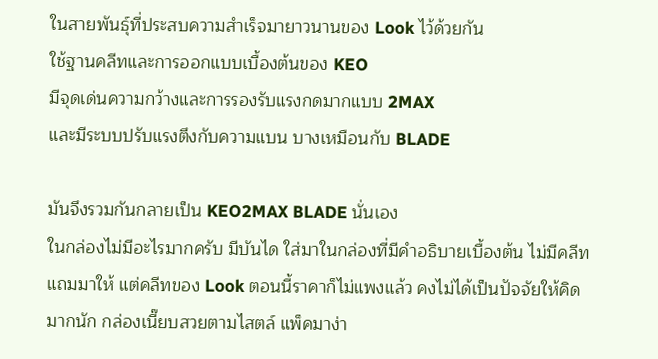ในสายพันธุ์ที่ประสบความสำเร็จมายาวนานของ Look ไว้ด้วยกัน
ใช้ฐานคลีทและการออกแบบเบื้องต้นของ KEO
มีจุดเด่นความกว้างและการรองรับแรงกดมากแบบ 2MAX
และมีระบบปรับแรงตึงกับความแบน บางเหมือนกับ BLADE

มันจึงรวมกันกลายเป็น KEO2MAX BLADE นั่นเอง
ในกล่องไม่มีอะไรมากครับ มีบันได ใส่มาในกล่องที่มีคำอธิบายเบื้องต้น ไม่มีคลีทแถมมาให้ แต่คลีทของ Look ตอนนี้ราคาก็ไม่แพงแล้ว คงไม่ได้เป็นปัจจัยให้คิดมากนัก กล่องเนี๊ยบสวยตามไสตล์ แพ็คมาง่า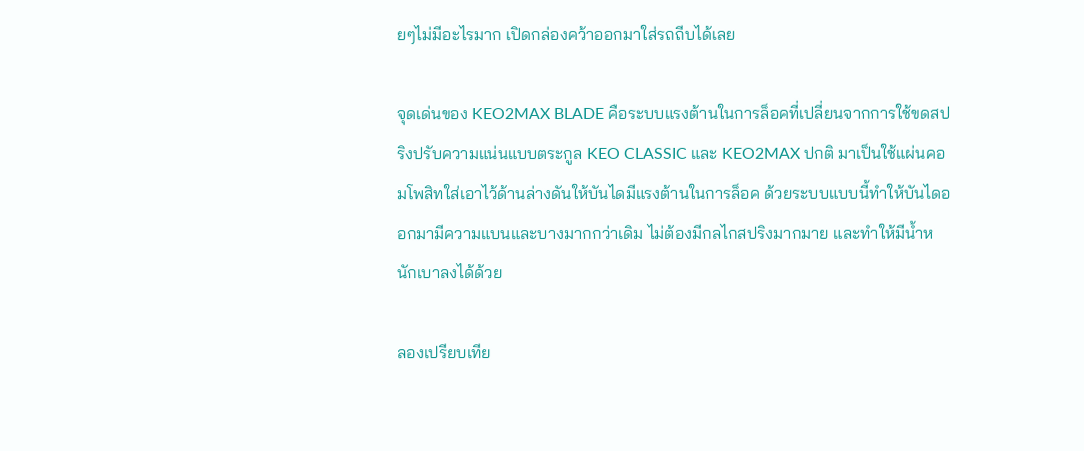ยๆไม่มีอะไรมาก เปิดกล่องคว้าออกมาใส่รถถีบได้เลย

จุดเด่นของ KEO2MAX BLADE คือระบบแรงต้านในการล็อคที่เปลี่ยนจากการใช้ขดสปริงปรับความแน่นแบบตระกูล KEO CLASSIC และ KEO2MAX ปกติ มาเป็นใช้แผ่นคอมโพสิทใส่เอาไว้ด้านล่างดันให้บันไดมีแรงต้านในการล็อค ด้วยระบบแบบนี้ทำให้บันไดออกมามีความแบนและบางมากกว่าเดิม ไม่ต้องมีกลไกสปริงมากมาย และทำให้มีน้ำหนักเบาลงได้ด้วย

ลองเปรียบเทีย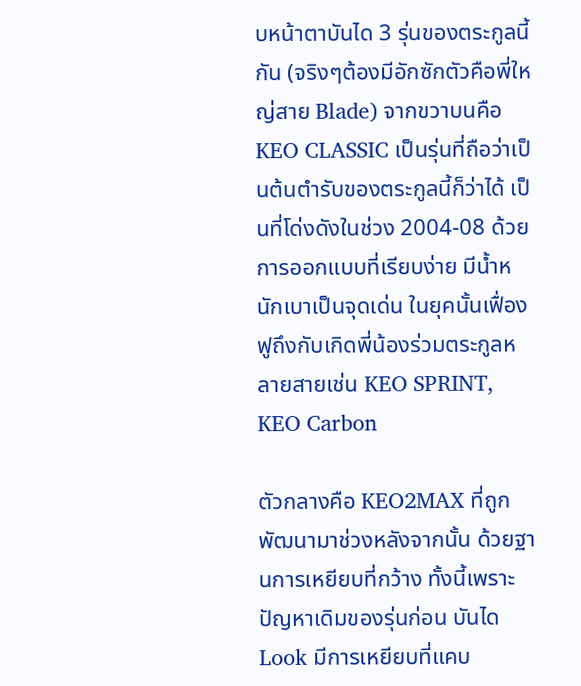บหน้าตาบันได 3 รุ่นของตระกูลนี้กัน (จริงๆต้องมีอักซักตัวคือพี่ใหญ่สาย Blade) จากขวาบนคือ KEO CLASSIC เป็นรุ่นที่ถือว่าเป็นต้นตำรับของตระกูลนี้ก็ว่าได้ เป็นที่โด่งดังในช่วง 2004-08 ด้วยการออกแบบที่เรียบง่าย มีน้ำหนักเบาเป็นจุดเด่น ในยุคนั้นเฟื่องฟูถึงกับเกิดพี่น้องร่วมตระกูลหลายสายเช่น KEO SPRINT, KEO Carbon

ตัวกลางคือ KEO2MAX ที่ถูกพัฒนามาช่วงหลังจากนั้น ด้วยฐานการเหยียบที่กว้าง ทั้งนี้เพราะปัญหาเดิมของรุ่นก่อน บันได Look มีการเหยียบที่แคบ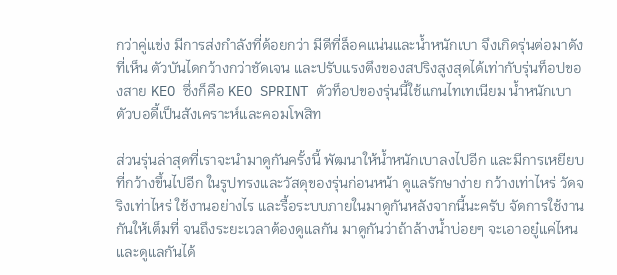กว่าคู่แข่ง มีการส่งกำลังที่ด้อยกว่า มีดีที่ล็อคแน่นและน้ำหนักเบา จึงเกิดรุ่นต่อมาดังที่เห็น ตัวบันไดกว้างกว่าชัดเจน และปรับแรงตึงของสปริงสูงสุดได้เท่ากับรุ่นท็อปของสาย KEO ซึ่งก็คือ KEO SPRINT ตัวท็อปของรุ่นนี้ใช้แกนไทเทเนียม น้ำหนักเบา ตัวบอดี้เป็นสังเคราะห์และคอมโพสิท

ส่วนรุ่นล่าสุดที่เราจะนำมาดูกันครั้งนี้ พัฒนาให้น้ำหนักเบาลงไปอีก และมีการเหยียบที่กว้างขึ้นไปอีก ในรูปทรงและวัสดุของรุ่นก่อนหน้า ดูแลรักษาง่าย กว้างเท่าไหร่ วัดจริงเท่าไหร่ ใช้งานอย่างไร และรื้อระบบภายในมาดูกันหลังจากนี้นะครับ จัดการใช้งานกันให้เต็มที่ จนถึงระยะเวลาต้องดูแลกัน มาดูกันว่าถ้าล้างน้ำบ่อยๆ จะเอาอยู๋แค่ไหน และดูแลกันได้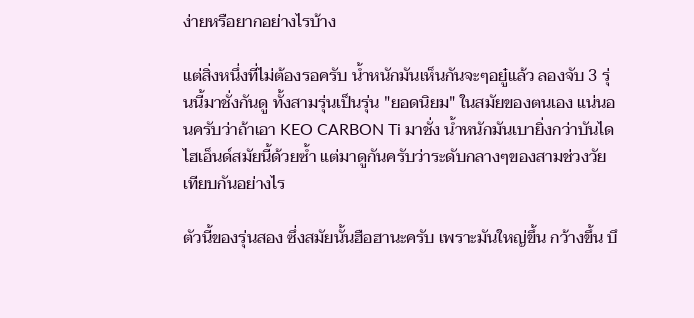ง่ายหรือยากอย่างไรบ้าง

แต่สิ่งหนึ่งที่ไม่ต้องรอครับ น้ำหนักมันเห็นกันจะๆอยู๋แล้ว ลองจับ 3 รุ่นนี้มาชั่งกันดู ทั้งสามรุ่นเป็นรุ่น "ยอดนิยม" ในสมัยของตนเอง แน่นอนครับว่าถ้าเอา KEO CARBON Ti มาชั่ง น้ำหนักมันเบายิ่งกว่าบันไดไฮเอ็นด์สมัยนี้ด้วยซ้ำ แต่มาดูกันครับว่าระดับกลางๆของสามช่วงวัย เทียบกันอย่างไร

ตัวนี้ของรุ่นสอง ซึ่งสมัยนั้นฮือฮานะครับ เพราะมันใหญ่ขึ้น กว้างขึ้น บึ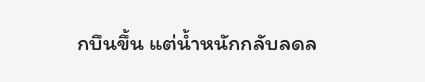กบึนขึ้น แต่น้ำหนักกลับลดล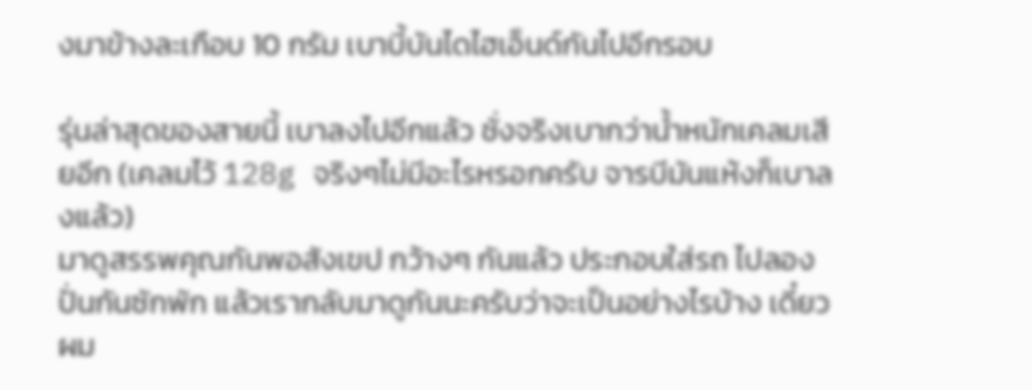งมาข้างละเกือบ 10 กรัม เบาบี้บันไดไฮเอ็นด์กันไปอีกรอบ

รุ่นล่าสุดของสายนี้ เบาลงไปอีกแล้ว ชั่งจริงเบากว่าน้ำหนักเคลมเสียอีก (เคลมไว้ 128g จริงๆไม่มีอะไรหรอกครับ จารบีมันแห้งก็เบาลงแล้ว)
มาดูสรรพคุณกันพอสังเขป กว้างๆ กันแล้ว ประกอบใส่รถ ไปลองปั่นกันซักพัก แล้วเรากลับมาดูกันนะครับว่าจะเป็นอย่างไรบ้าง เดี๋ยวผม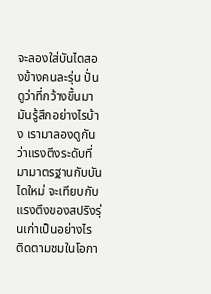จะลองใส่บันไดสองข้างคนละรุ่น ปั่นดูว่าที่กว้างขึ้นมา มันรู้สึกอย่างไรบ้าง เรามาลองดูกันว่าแรงตึงระดับที่มามาตรฐานกับบันไดใหม่ จะเทียบกับแรงตึงของสปริงรุ่นเก่าเป็นอย่างไร
ติดตามชมในโอกา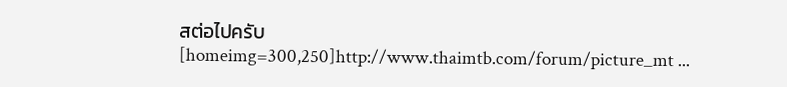สต่อไปครับ
[homeimg=300,250]http://www.thaimtb.com/forum/picture_mt ...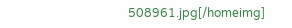508961.jpg[/homeimg]